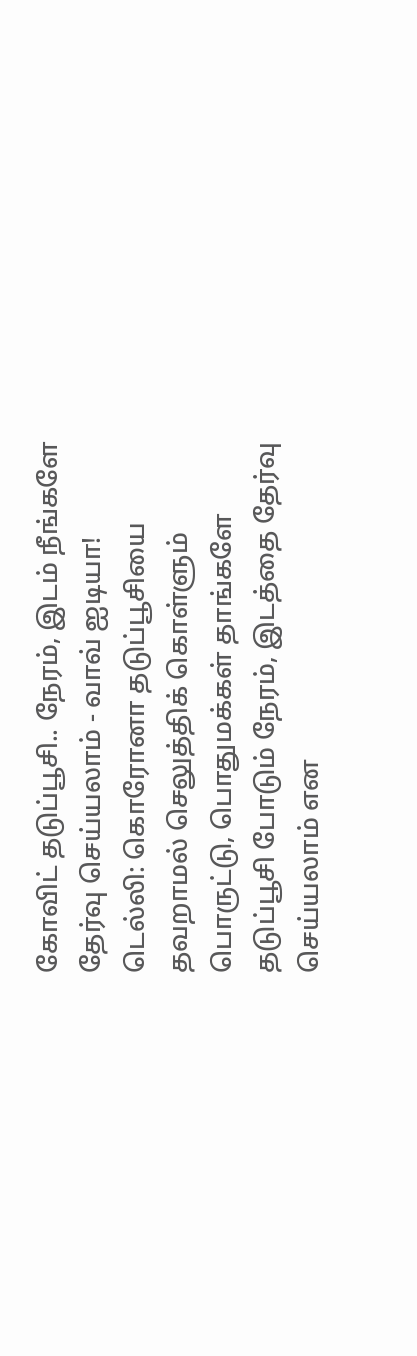கோவிட் தடுப்பூசி.. நேரம், இடம் நீங்களே தேர்வு செய்யலாம் - வாவ் ஐடியா!
டெல்லி: கொரோனா தடுப்பூசியை தவறாமல் செலுத்திக் கொள்ளும் பொருட்டு, பொதுமக்கள் தாங்களே தடுப்பூசி போடும் நேரம், இடத்தை தேர்வு செய்யலாம் என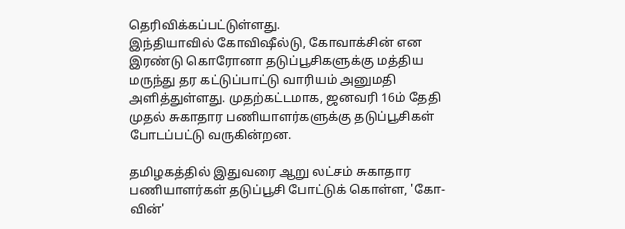தெரிவிக்கப்பட்டுள்ளது.
இந்தியாவில் கோவிஷீல்டு, கோவாக்சின் என இரண்டு கொரோனா தடுப்பூசிகளுக்கு மத்திய மருந்து தர கட்டுப்பாட்டு வாரியம் அனுமதி அளித்துள்ளது. முதற்கட்டமாக, ஜனவரி 16ம் தேதி முதல் சுகாதார பணியாளர்களுக்கு தடுப்பூசிகள் போடப்பட்டு வருகின்றன.

தமிழகத்தில் இதுவரை ஆறு லட்சம் சுகாதார பணியாளர்கள் தடுப்பூசி போட்டுக் கொள்ள, 'கோ-வின்'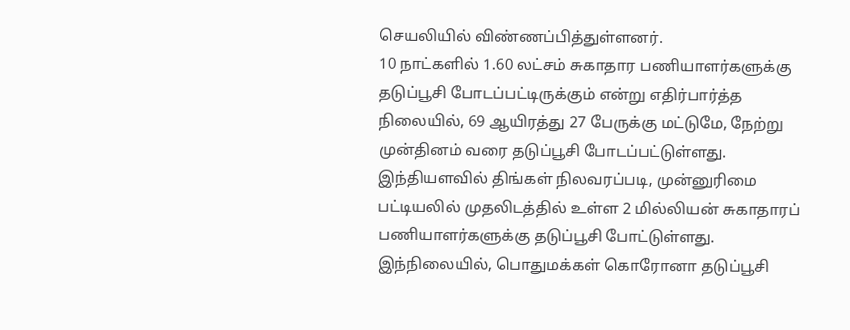செயலியில் விண்ணப்பித்துள்ளனர்.
10 நாட்களில் 1.60 லட்சம் சுகாதார பணியாளர்களுக்கு தடுப்பூசி போடப்பட்டிருக்கும் என்று எதிர்பார்த்த நிலையில், 69 ஆயிரத்து 27 பேருக்கு மட்டுமே, நேற்று முன்தினம் வரை தடுப்பூசி போடப்பட்டுள்ளது.
இந்தியளவில் திங்கள் நிலவரப்படி, முன்னுரிமை பட்டியலில் முதலிடத்தில் உள்ள 2 மில்லியன் சுகாதாரப் பணியாளர்களுக்கு தடுப்பூசி போட்டுள்ளது.
இந்நிலையில், பொதுமக்கள் கொரோனா தடுப்பூசி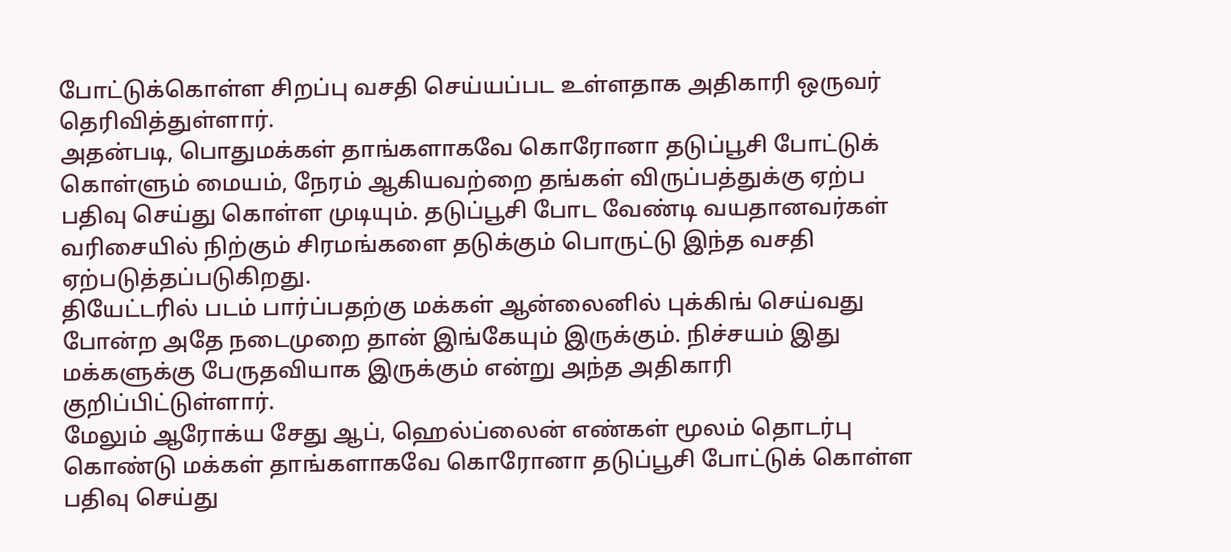போட்டுக்கொள்ள சிறப்பு வசதி செய்யப்பட உள்ளதாக அதிகாரி ஒருவர் தெரிவித்துள்ளார்.
அதன்படி, பொதுமக்கள் தாங்களாகவே கொரோனா தடுப்பூசி போட்டுக் கொள்ளும் மையம், நேரம் ஆகியவற்றை தங்கள் விருப்பத்துக்கு ஏற்ப பதிவு செய்து கொள்ள முடியும். தடுப்பூசி போட வேண்டி வயதானவர்கள் வரிசையில் நிற்கும் சிரமங்களை தடுக்கும் பொருட்டு இந்த வசதி ஏற்படுத்தப்படுகிறது.
தியேட்டரில் படம் பார்ப்பதற்கு மக்கள் ஆன்லைனில் புக்கிங் செய்வது போன்ற அதே நடைமுறை தான் இங்கேயும் இருக்கும். நிச்சயம் இது மக்களுக்கு பேருதவியாக இருக்கும் என்று அந்த அதிகாரி குறிப்பிட்டுள்ளார்.
மேலும் ஆரோக்ய சேது ஆப், ஹெல்ப்லைன் எண்கள் மூலம் தொடர்பு கொண்டு மக்கள் தாங்களாகவே கொரோனா தடுப்பூசி போட்டுக் கொள்ள பதிவு செய்து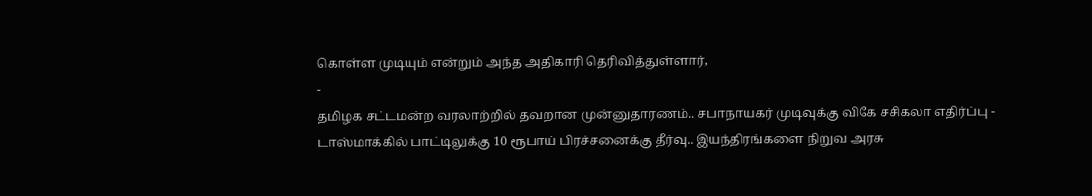கொள்ள முடியும் என்றும் அந்த அதிகாரி தெரிவித்துள்ளார்,
-
தமிழக சட்டமன்ற வரலாற்றில் தவறான முன்னுதாரணம்.. சபாநாயகர் முடிவுக்கு விகே சசிகலா எதிர்ப்பு -
டாஸ்மாக்கில் பாட்டிலுக்கு 10 ரூபாய் பிரச்சனைக்கு தீர்வு.. இயந்திரங்களை நிறுவ அரசு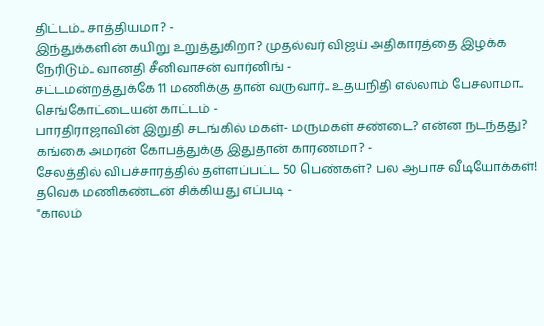திட்டம்.. சாத்தியமா? -
இந்துக்களின் கயிறு உறுத்துகிறா? முதல்வர் விஜய் அதிகாரத்தை இழக்க நேரிடும்.. வானதி சீனிவாசன் வார்னிங் -
சட்டமன்றத்துக்கே 11 மணிக்கு தான் வருவார்.. உதயநிதி எல்லாம் பேசலாமா.. செங்கோட்டையன் காட்டம் -
பாரதிராஜாவின் இறுதி சடங்கில் மகள்- மருமகள் சண்டை? என்ன நடந்தது? கங்கை அமரன் கோபத்துக்கு இதுதான் காரணமா? -
சேலத்தில் விபச்சாரத்தில் தள்ளப்பட்ட 50 பெண்கள்? பல ஆபாச வீடியோக்கள்! தவெக மணிகண்டன் சிக்கியது எப்படி -
"காலம்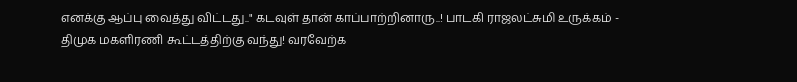எனக்கு ஆப்பு வைத்து விட்டது.." கடவுள் தான் காப்பாற்றினாரு..! பாடகி ராஜலட்சுமி உருக்கம் -
திமுக மகளிரணி கூட்டத்திற்கு வந்து! வரவேற்க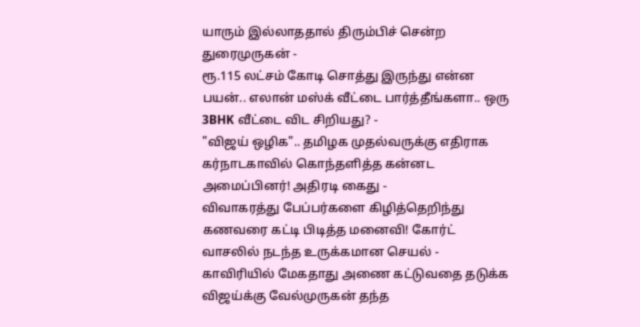யாரும் இல்லாததால் திரும்பிச் சென்ற துரைமுருகன் -
ரூ.115 லட்சம் கோடி சொத்து இருந்து என்ன பயன்.. எலான் மஸ்க் வீட்டை பார்த்தீங்களா.. ஒரு 3BHK வீட்டை விட சிறியது? -
"விஜய் ஒழிக".. தமிழக முதல்வருக்கு எதிராக கர்நாடகாவில் கொந்தளித்த கன்னட அமைப்பினர்! அதிரடி கைது -
விவாகரத்து பேப்பர்களை கிழித்தெறிந்து கணவரை கட்டி பிடித்த மனைவி! கோர்ட் வாசலில் நடந்த உருக்கமான செயல் -
காவிரியில் மேகதாது அணை கட்டுவதை தடுக்க விஜய்க்கு வேல்முருகன் தந்த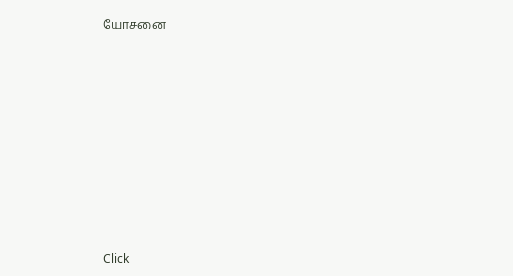யோசனை












Click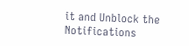it and Unblock the Notifications